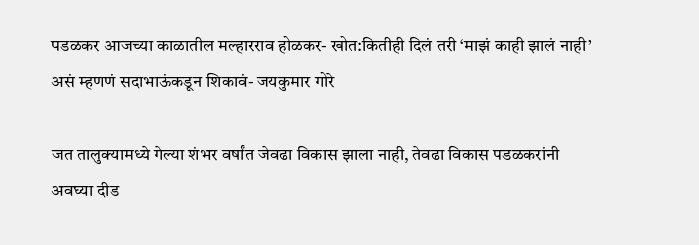पडळकर आजच्या काळातील मल्हारराव होळकर- खोत:कितीही दिलं तरी ‘माझं काही झालं नाही’ असं म्हणणं सदाभाऊंकडून शिकावं- जयकुमार गोरे

जत तालुक्यामध्ये गेल्या शंभर वर्षांत जेवढा विकास झाला नाही, तेवढा विकास पडळकरांनी अवघ्या दीड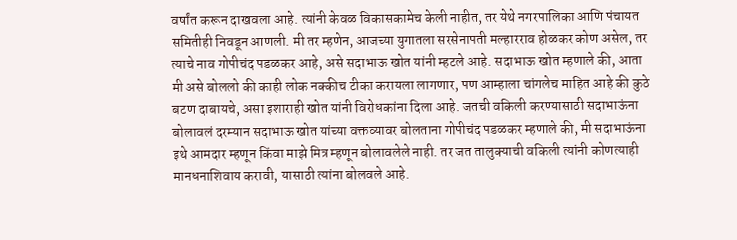वर्षांत करून दाखवला आहे. त्यांनी केवळ विकासकामेच केली नाहीत, तर येथे नगरपालिका आणि पंचायत समितीही निवडून आणली. मी तर म्हणेन, आजच्या युगातला सरसेनापती मल्हारराव होळकर कोण असेल, तर त्याचे नाव गोपीचंद पडळकर आहे, असे सदाभाऊ खोत यांनी म्हटले आहे. सदाभाऊ खोत म्हणाले की, आता मी असे बोललो की काही लोक नक्कीच टीका करायला लागणार, पण आम्हाला चांगलेच माहित आहे की कुठे बटण दाबायचे, असा इशाराही खोत यांनी विरोधकांना दिला आहे. जतची वकिली करण्यासाठी सदाभाऊंना बोलावलं दरम्यान सदाभाऊ खोत यांच्या वक्तव्यावर बोलताना गोपीचंद पडळकर म्हणाले की, मी सदाभाऊंना इथे आमदार म्हणून किंवा माझे मित्र म्हणून बोलावलेले नाही. तर जत तालुक्याची वकिली त्यांनी कोणत्याही मानधनाशिवाय करावी, यासाठी त्यांना बोलवले आहे.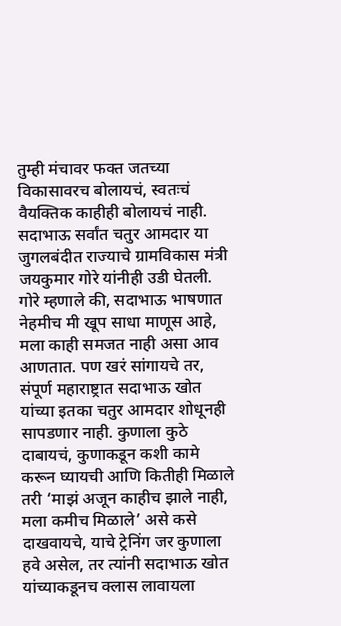तुम्ही मंचावर फक्त जतच्या विकासावरच बोलायचं, स्वतःचं वैयक्तिक काहीही बोलायचं नाही. सदाभाऊ सर्वांत चतुर आमदार या जुगलबंदीत राज्याचे ग्रामविकास मंत्री जयकुमार गोरे यांनीही उडी घेतली. गोरे म्हणाले की, सदाभाऊ भाषणात नेहमीच मी खूप साधा माणूस आहे, मला काही समजत नाही असा आव आणतात. पण खरं सांगायचे तर, संपूर्ण महाराष्ट्रात सदाभाऊ खोत यांच्या इतका चतुर आमदार शोधूनही सापडणार नाही. कुणाला कुठे दाबायचं, कुणाकडून कशी कामे करून घ्यायची आणि कितीही मिळाले तरी ‘माझं अजून काहीच झाले नाही, मला कमीच मिळाले’ असे कसे दाखवायचे, याचे ट्रेनिंग जर कुणाला हवे असेल, तर त्यांनी सदाभाऊ खोत यांच्याकडूनच क्लास लावायला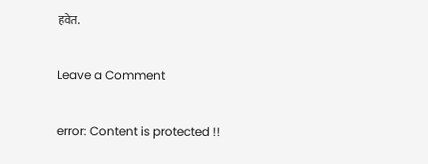हवेत.

Leave a Comment

error: Content is protected !!